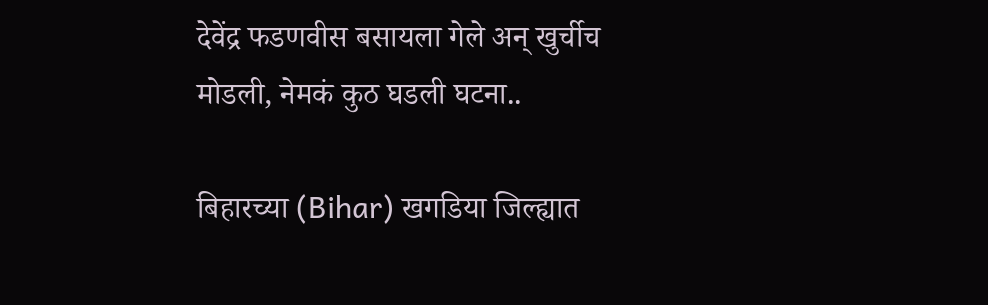देवेंद्र फडणवीस बसायला गेले अन् खुर्चीच मोडली, नेमकं कुठ घडली घटना..

बिहारच्या (Bihar) खगडिया जिल्ह्यात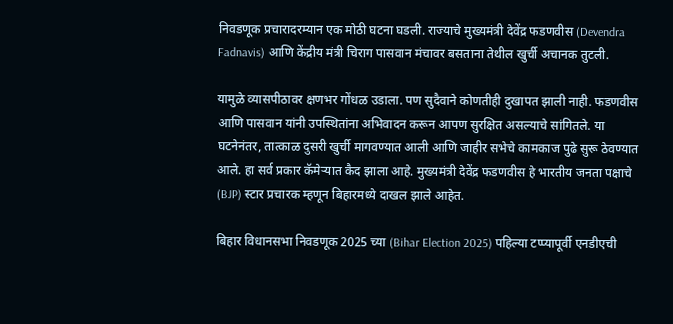निवडणूक प्रचारादरम्यान एक मोठी घटना घडली. राज्याचे मुख्यमंत्री देवेंद्र फडणवीस (Devendra Fadnavis) आणि केंद्रीय मंत्री चिराग पासवान मंचावर बसताना तेथील खुर्ची अचानक तुटली.

यामुळे व्यासपीठावर क्षणभर गोंधळ उडाला. पण सुदैवाने कोणतीही दुखापत झाली नाही. फडणवीस आणि पासवान यांनी उपस्थितांना अभिवादन करून आपण सुरक्षित असल्याचे सांगितले. या घटनेनंतर, तात्काळ दुसरी खुर्ची मागवण्यात आली आणि जाहीर सभेचे कामकाज पुढे सुरू ठेवण्यात आले. हा सर्व प्रकार कॅमेऱ्यात कैद झाला आहे. मुख्यमंत्री देवेंद्र फडणवीस हे भारतीय जनता पक्षाचे (BJP) स्टार प्रचारक म्हणून बिहारमध्ये दाखल झाले आहेत.

बिहार विधानसभा निवडणूक 2025 च्या (Bihar Election 2025) पहिल्या टप्प्यापूर्वी एनडीएची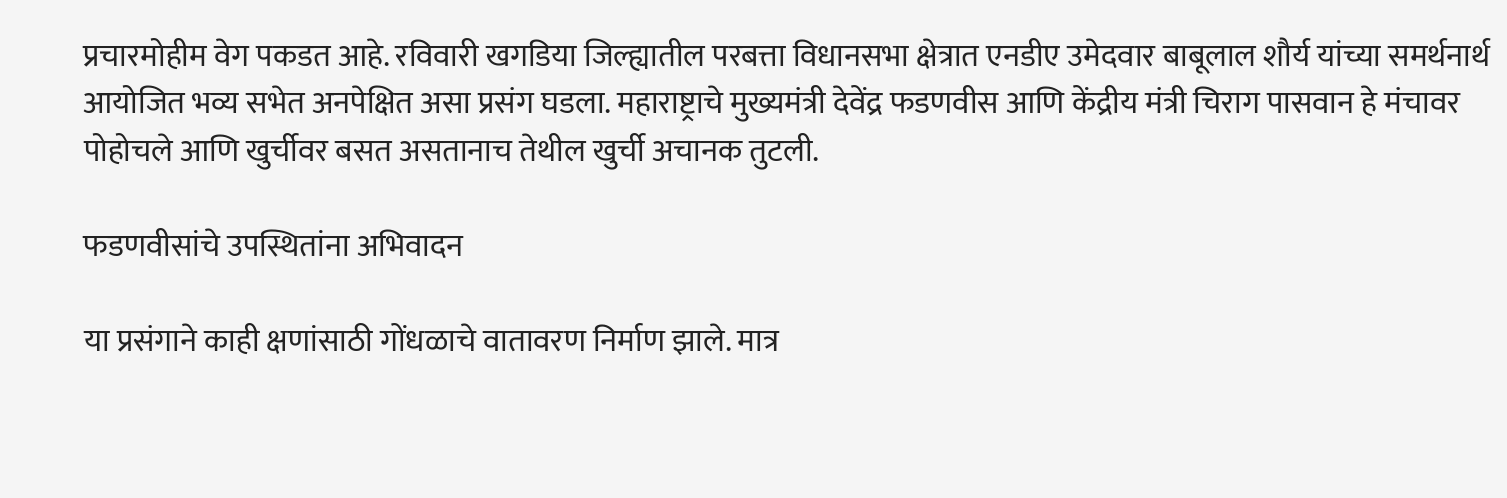प्रचारमोहीम वेग पकडत आहे. रविवारी खगडिया जिल्ह्यातील परबत्ता विधानसभा क्षेत्रात एनडीए उमेदवार बाबूलाल शौर्य यांच्या समर्थनार्थ आयोजित भव्य सभेत अनपेक्षित असा प्रसंग घडला. महाराष्ट्राचे मुख्यमंत्री देवेंद्र फडणवीस आणि केंद्रीय मंत्री चिराग पासवान हे मंचावर पोहोचले आणि खुर्चीवर बसत असतानाच तेथील खुर्ची अचानक तुटली.

फडणवीसांचे उपस्थितांना अभिवादन

या प्रसंगाने काही क्षणांसाठी गोंधळाचे वातावरण निर्माण झाले. मात्र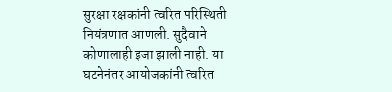सुरक्षा रक्षकांनी त्वरित परिस्थिती नियंत्रणात आणली. सुदैवाने कोणालाही इजा झाली नाही. या घटनेनंतर आयोजकांनी त्वरित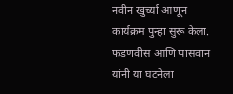नवीन खुर्च्या आणून कार्यक्रम पुन्हा सुरू केला. फडणवीस आणि पासवान यांनी या घटनेला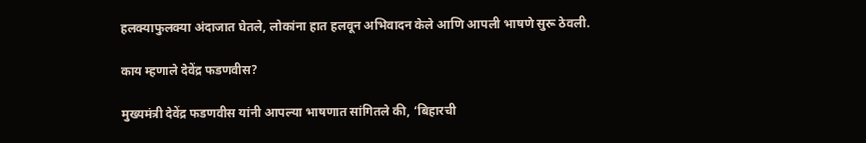हलक्याफुलक्या अंदाजात घेतले, लोकांना हात हलवून अभिवादन केले आणि आपली भाषणे सुरू ठेवली.

काय म्हणाले देवेंद्र फडणवीस?

मुख्यमंत्री देवेंद्र फडणवीस यांनी आपल्या भाषणात सांगितले की, ‘बिहारची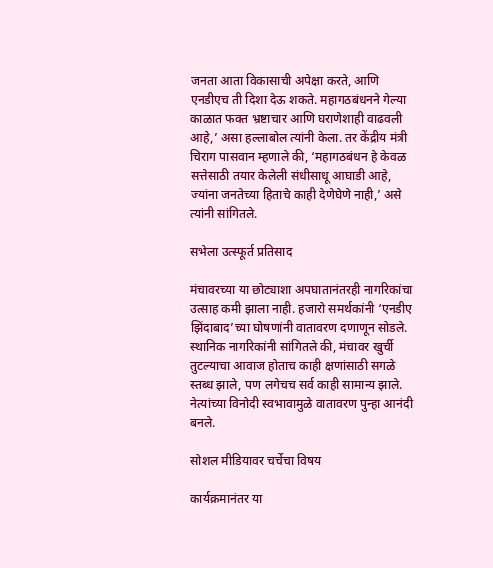जनता आता विकासाची अपेक्षा करते, आणि एनडीएच ती दिशा देऊ शकते. महागठबंधनने गेल्या काळात फक्त भ्रष्टाचार आणि घराणेशाही वाढवली आहे,’ असा हल्लाबोल त्यांनी केला. तर केंद्रीय मंत्री चिराग पासवान म्हणाले की, ‘महागठबंधन हे केवळ सत्तेसाठी तयार केलेली संधीसाधू आघाडी आहे, ज्यांना जनतेच्या हिताचे काही देणेघेणे नाही,’ असे त्यांनी सांगितले.

सभेला उत्स्फूर्त प्रतिसाद

मंचावरच्या या छोट्याशा अपघातानंतरही नागरिकांचा उत्साह कमी झाला नाही. हजारो समर्थकांनी ‘एनडीए झिंदाबाद’च्या घोषणांनी वातावरण दणाणून सोडले. स्थानिक नागरिकांनी सांगितले की, मंचावर खुर्ची तुटल्याचा आवाज होताच काही क्षणांसाठी सगळे स्तब्ध झाले, पण लगेचच सर्व काही सामान्य झाले. नेत्यांच्या विनोदी स्वभावामुळे वातावरण पुन्हा आनंदी बनले.

सोशल मीडियावर चर्चेचा विषय

कार्यक्रमानंतर या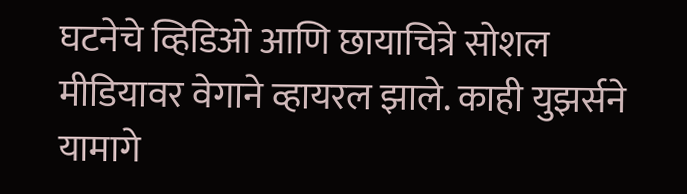घटनेचे व्हिडिओ आणि छायाचित्रे सोशल मीडियावर वेगाने व्हायरल झाले. काही युझर्सने यामागे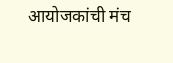आयोजकांची मंच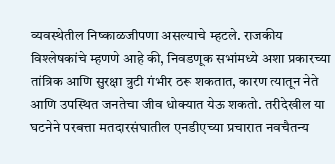व्यवस्थेतील निष्काळजीपणा असल्याचे म्हटले. राजकीय विश्लेषकांचे म्हणणे आहे की, निवडणूक सभांमध्ये अशा प्रकारच्या तांत्रिक आणि सुरक्षा त्रुटी गंभीर ठरू शकतात, कारण त्यातून नेते आणि उपस्थित जनतेचा जीव धोक्यात येऊ शकतो. तरीदेखील या घटनेने परबत्ता मतदारसंघातील एनडीएच्या प्रचारात नवचैतन्य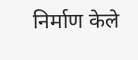निर्माण केले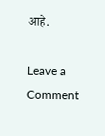आहे.

Leave a Comment